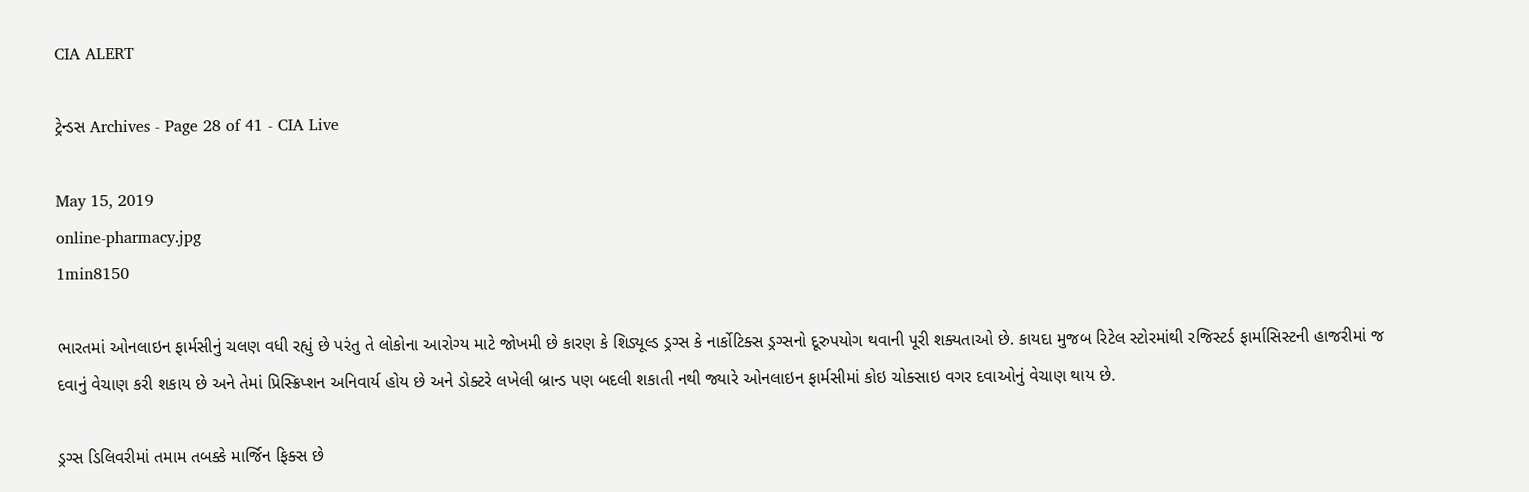CIA ALERT

ટ્રેન્ડસ Archives - Page 28 of 41 - CIA Live

May 15, 2019
online-pharmacy.jpg
1min8150

ભારતમાં ઓનલાઇન ફાર્મસીનું ચલણ વધી રહ્યું છે પરંતુ તે લોકોના આરોગ્ય માટે જોખમી છે કારણ કે શિડ્યૂલ્ડ ડ્રગ્સ કે નાર્કોટિક્સ ડ્રગ્સનો દૂરુપયોગ થવાની પૂરી શક્યતાઓ છે. કાયદા મુજબ રિટેલ સ્ટોરમાંથી રજિસ્ટર્ડ ફાર્માસિસ્ટની હાજરીમાં જ દવાનું વેચાણ કરી શકાય છે અને તેમાં પ્રિસ્ક્રિપ્શન અનિવાર્ય હોય છે અને ડોક્ટરે લખેલી બ્રાન્ડ પણ બદલી શકાતી નથી જ્યારે ઓનલાઇન ફાર્મસીમાં કોઇ ચોક્સાઇ વગર દવાઓનું વેચાણ થાય છે.

ડ્રગ્સ ડિલિવરીમાં તમામ તબક્કે માર્જિન ફિક્સ છે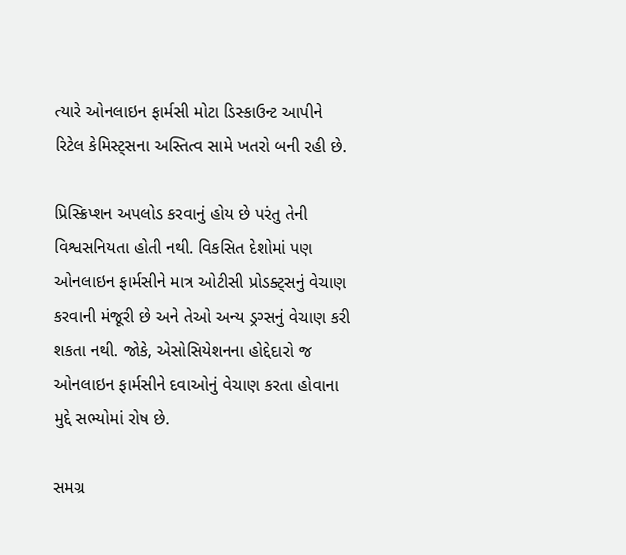ત્યારે ઓનલાઇન ફાર્મસી મોટા ડિસ્કાઉન્ટ આપીને રિટેલ કેમિસ્ટ્સના અસ્તિત્વ સામે ખતરો બની રહી છે.

પ્રિસ્ક્રિપ્શન અપલોડ કરવાનું હોય છે પરંતુ તેની વિશ્વસનિયતા હોતી નથી. વિકસિત દેશોમાં પણ ઓનલાઇન ફાર્મસીને માત્ર ઓટીસી પ્રોડક્ટ્સનું વેચાણ કરવાની મંજૂરી છે અને તેઓ અન્ય ડ્રગ્સનું વેચાણ કરી શકતા નથી. જોકે, એસોસિયેશનના હોદ્દેદારો જ ઓનલાઇન ફાર્મસીને દવાઓનું વેચાણ કરતા હોવાના મુદ્દે સભ્યોમાં રોષ છે.

સમગ્ર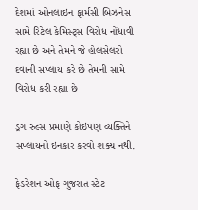દેશમાં ઓનલાઇન ફાર્મસી બિઝનેસ સામે રિટેલ કેમિસ્ટ્સ વિરોધ નોંધાવી રહ્યા છે અને તેમને જે હોલસેલરો દવાની સપ્લાય કરે છે તેમની સામે વિરોધ કરી રહ્યા છે

ડ્રગ રુલ્સ પ્રમાણે કોઇપણ વ્યક્તિને સપ્લાયનો ઇનકાર કરવો શક્ય નથી.

ફેડરેશન ઓફ ગુજરાત સ્ટેટ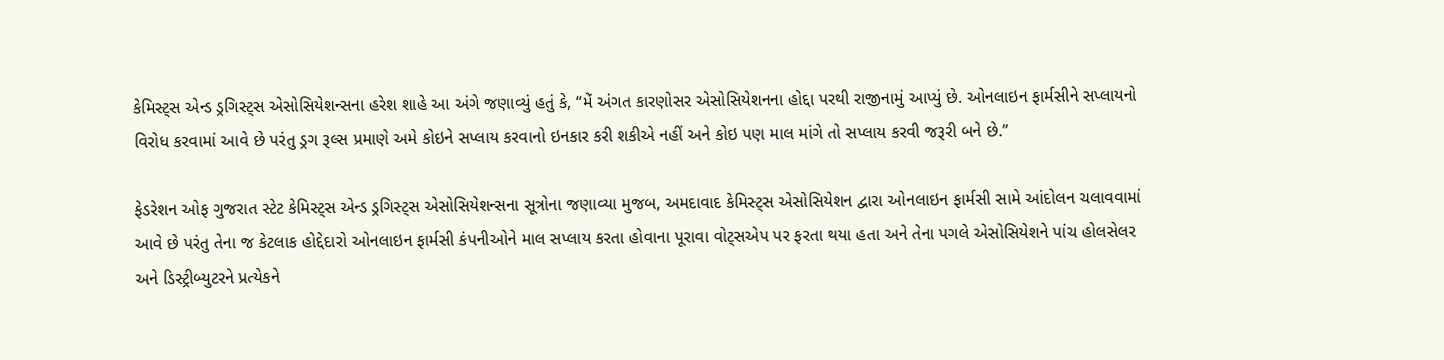કેમિસ્ટ્સ એન્ડ ડ્રગિસ્ટ્સ એસોસિયેશન્સના હરેશ શાહે આ અંગે જણાવ્યું હતું કે, “મેં અંગત કારણોસર એસોસિયેશનના હોદ્દા પરથી રાજીનામું આપ્યું છે. ઓનલાઇન ફાર્મસીને સપ્લાયનો વિરોધ કરવામાં આવે છે પરંતુ ડ્રગ રૂલ્સ પ્રમાણે અમે કોઇને સપ્લાય કરવાનો ઇનકાર કરી શકીએ નહીં અને કોઇ પણ માલ માંગે તો સપ્લાય કરવી જરૂરી બને છે.”

ફેડરેશન ઓફ ગુજરાત સ્ટેટ કેમિસ્ટ્સ એન્ડ ડ્રગિસ્ટ્સ એસોસિયેશન્સના સૂત્રોના જણાવ્યા મુજબ, અમદાવાદ કેમિસ્ટ્સ એસોસિયેશન દ્વારા ઓનલાઇન ફાર્મસી સામે આંદોલન ચલાવવામાં આવે છે પરંતુ તેના જ કેટલાક હોદ્દેદારો ઓનલાઇન ફાર્મસી કંપનીઓને માલ સપ્લાય કરતા હોવાના પૂરાવા વોટ્સએપ પર ફરતા થયા હતા અને તેના પગલે એસોસિયેશને પાંચ હોલસેલર અને ડિસ્ટ્રીબ્યુટરને પ્રત્યેકને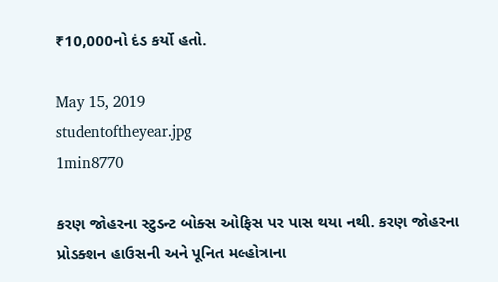₹10,000નો દંડ કર્યો હતો.

May 15, 2019
studentoftheyear.jpg
1min8770

કરણ જોહરના સ્ટુડન્ટ બોક્સ ઓફિસ પર પાસ થયા નથી. કરણ જોહરના પ્રોડક્શન હાઉસની અને પૂનિત મલ્હોત્રાના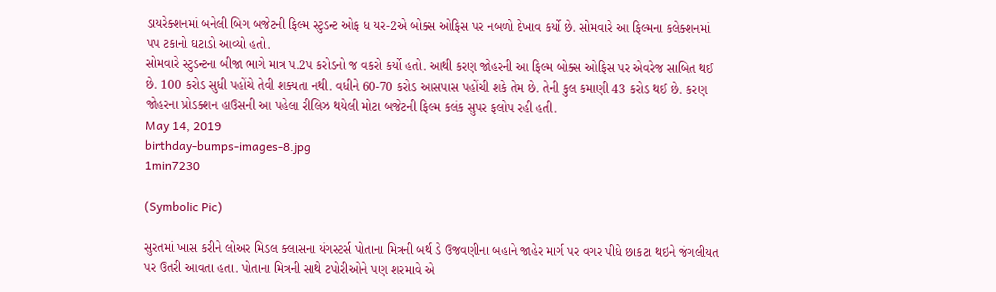ડાયરેક્શનમાં બનેલી બિગ બજેટની ફિલ્મ સ્ટુડન્ટ ઓફ ધ યર-2એ બોક્સ ઓફિસ પર નબળો દેખાવ કર્યો છે. સોમવારે આ ફિલ્મના કલેક્શનમાં પપ ટકાનો ઘટાડો આવ્યો હતો.
સોમવારે સ્ટુડન્ટના બીજા ભાગે માત્ર પ.2પ કરોડનો જ વકરો કર્યો હતો. આથી કરણ જોહરની આ ફિલ્મ બોક્સ ઓફિસ પર એવરેજ સાબિત થઈ છે. 100 કરોડ સુધી પહોંચે તેવી શક્યતા નથી. વધીને 60-70 કરોડ આસપાસ પહોંચી શકે તેમ છે. તેની કુલ કમાણી 43 કરોડ થઈ છે. કરણ જોહરના પ્રોડક્શન હાઉસની આ પહેલા રીલિઝ થયેલી મોટા બજેટની ફિલ્મ કલંક સુપર ફલોપ રહી હતી.
May 14, 2019
birthday-bumps-images-8.jpg
1min7230

(Symbolic Pic)

સુરતમાં ખાસ કરીને લોઅર મિડલ ક્લાસના યંગસ્ટર્સ પોતાના મિત્રની બર્થ ડે ઉજવણીના બહાને જાહેર માર્ગ પર વગર પીધે છાકટા થઇને જંગલીયત પર ઉતરી આવતા હતા. પોતાના મિત્રની સાથે ટપોરીઓને પણ શરમાવે એ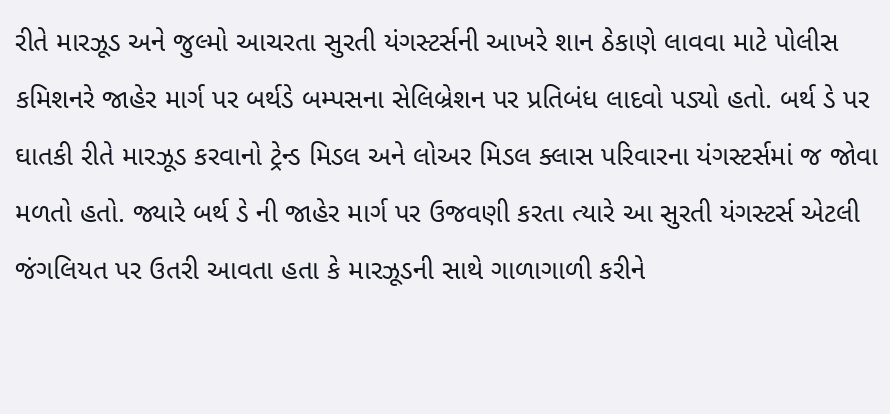રીતે મારઝૂડ અને જુલ્મો આચરતા સુરતી યંગસ્ટર્સની આખરે શાન ઠેકાણે લાવવા માટે પોલીસ કમિશનરે જાહેર માર્ગ પર બર્થડે બમ્પસના સેલિબ્રેશન પર પ્રતિબંધ લાદવો પડ્યો હતો. બર્થ ડે પર ઘાતકી રીતે મારઝૂડ કરવાનો ટ્રેન્ડ મિડલ અને લોઅર મિડલ ક્લાસ પરિવારના યંગસ્ટર્સમાં જ જોવા મળતો હતો. જ્યારે બર્થ ડે ની જાહેર માર્ગ પર ઉજવણી કરતા ત્યારે આ સુરતી યંગસ્ટર્સ એટલી જંગલિયત પર ઉતરી આવતા હતા કે મારઝૂડની સાથે ગાળાગાળી કરીને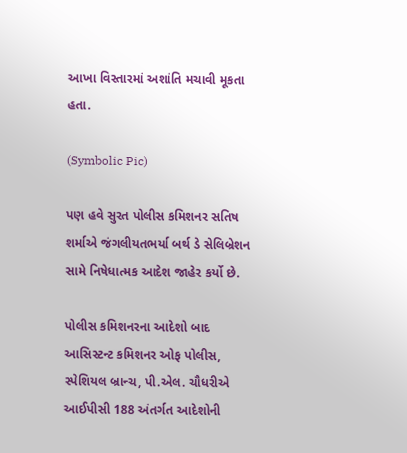આખા વિસ્તારમાં અશાંતિ મચાવી મૂકતા હતા.

(Symbolic Pic)

પણ હવે સુરત પોલીસ કમિશનર સતિષ શર્માએ જંગલીયતભર્યા બર્થ ડે સેલિબ્રેશન સામે નિષેધાત્મક આદેશ જાહેર કર્યો છે.

પોલીસ કમિશનરના આદેશો બાદ આસિસ્ટન્ટ કમિશનર ઓફ પોલીસ, સ્પેશિયલ બ્રાન્ચ, પી.એલ. ચૌધરીએ આઈપીસી 188 અંતર્ગત આદેશોની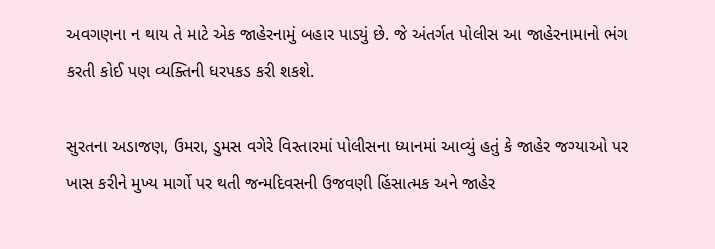અવગણના ન થાય તે માટે એક જાહેરનામું બહાર પાડ્યું છે. જે અંતર્ગત પોલીસ આ જાહેરનામાનો ભંગ કરતી કોઈ પણ વ્યક્તિની ધરપકડ કરી શકશે.

સુરતના અડાજણ, ઉમરા, ડુમસ વગેરે વિસ્તારમાં પોલીસના ધ્યાનમાં આવ્યું હતું કે જાહેર જગ્યાઓ પર ખાસ કરીને મુખ્ય માર્ગો પર થતી જન્મદિવસની ઉજવણી હિંસાત્મક અને જાહેર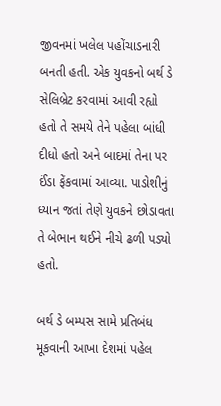જીવનમાં ખલેલ પહોંચાડનારી બનતી હતી. એક યુવકનો બર્થ ડે સેલિબ્રેટ કરવામાં આવી રહ્યો હતો તે સમયે તેને પહેલા બાંધી દીધો હતો અને બાદમાં તેના પર ઈંડા ફેંકવામાં આવ્યા. પાડોશીનું ધ્યાન જતાં તેણે યુવકને છોડાવતા તે બેભાન થઈને નીચે ઢળી પડ્યો હતો.

બર્થ ડે બમ્પસ સામે પ્રતિબંધ મૂકવાની આખા દેશમાં પહેલ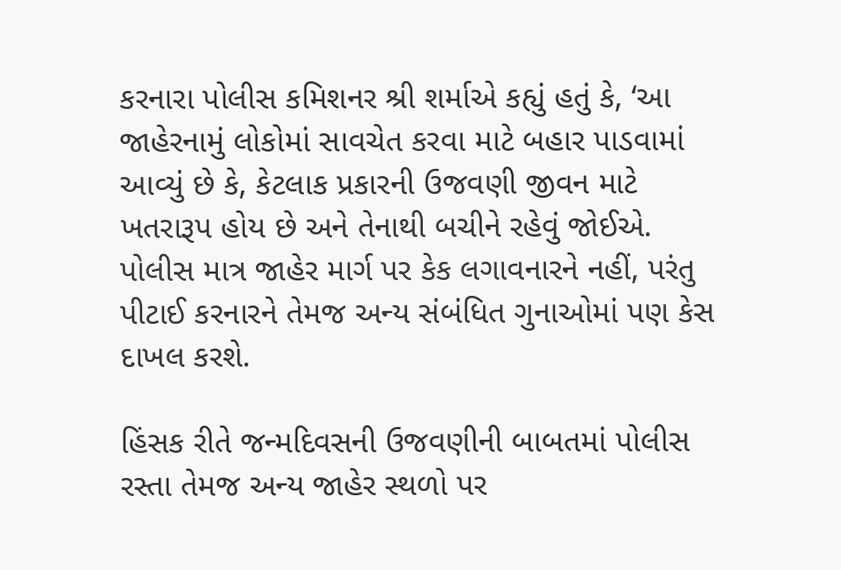કરનારા પોલીસ કમિશનર શ્રી શર્માએ કહ્યું હતું કે, ‘આ જાહેરનામું લોકોમાં સાવચેત કરવા માટે બહાર પાડવામાં આવ્યું છે કે, કેટલાક પ્રકારની ઉજવણી જીવન માટે ખતરારૂપ હોય છે અને તેનાથી બચીને રહેવું જોઈએ. પોલીસ માત્ર જાહેર માર્ગ પર કેક લગાવનારને નહીં, પરંતુ પીટાઈ કરનારને તેમજ અન્ય સંબંધિત ગુનાઓમાં પણ કેસ દાખલ કરશે.

હિંસક રીતે જન્મદિવસની ઉજવણીની બાબતમાં પોલીસ રસ્તા તેમજ અન્ય જાહેર સ્થળો પર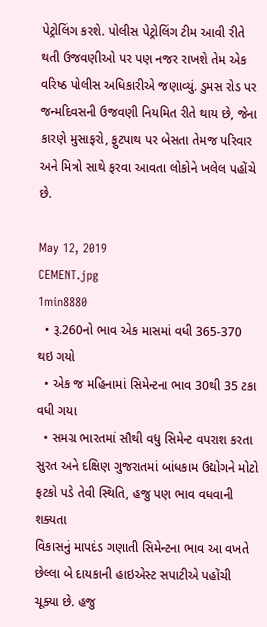પેટ્રોલિંગ કરશે. પોલીસ પેટ્રોલિંગ ટીમ આવી રીતે થતી ઉજવણીઓ પર પણ નજર રાખશે તેમ એક વરિષ્ઠ પોલીસ અધિકારીએ જણાવ્યું. ડુમસ રોડ પર જન્મદિવસની ઉજવણી નિયમિત રીતે થાય છે, જેના કારણે મુસાફરો, ફુટપાથ પર બેસતા તેમજ પરિવાર અને મિત્રો સાથે ફરવા આવતા લોકોને ખલેલ પહોંચે છે.

May 12, 2019
CEMENT.jpg
1min8880
  • રૂ.260નો ભાવ એક માસમાં વધી 365-370 થઇ ગયો
  • એક જ મહિનામાં સિમેન્ટના ભાવ 30થી 35 ટકા વધી ગયા
  • સમગ્ર ભારતમાં સૌથી વધુ સિમેન્ટ વપરાશ કરતા સુરત અને દક્ષિણ ગુજરાતમાં બાંધકામ ઉદ્યોગને મોટો ફટકો પડે તેવી સ્થિતિ, હજુ પણ ભાવ વધવાની શક્યતા
વિકાસનું માપદંડ ગણાતી સિમેન્ટના ભાવ આ વખતે છેલ્લા બે દાયકાની હાઇએસ્ટ સપાટીએ પહોંચી ચૂક્યા છે. હજુ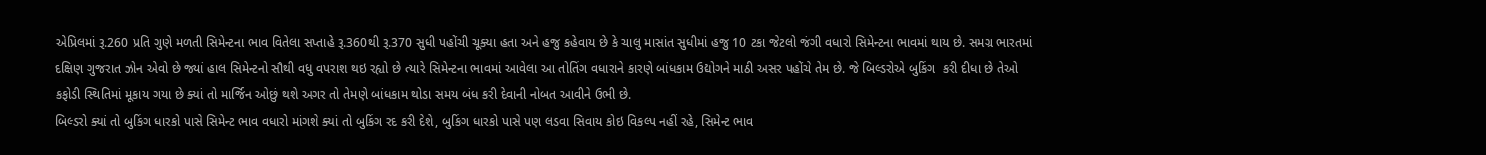એપ્રિલમાં રૂ.260 પ્રતિ ગુણે મળતી સિમેન્ટના ભાવ વિતેલા સપ્તાહે રૂ.360થી રૂ.370 સુધી પહોંચી ચૂક્યા હતા અને હજુ કહેવાય છે કે ચાલુ માસાંત સુધીમાં હજુ 10 ટકા જેટલો જંગી વધારો સિમેન્ટના ભાવમાં થાય છે. સમગ્ર ભારતમાં દક્ષિણ ગુજરાત ઝોન એવો છે જ્યાં હાલ સિમેન્ટનો સૌથી વધુ વપરાશ થઇ રહ્યો છે ત્યારે સિમેન્ટના ભાવમાં આવેલા આ તોતિંગ વધારાને કારણે બાંધકામ ઉદ્યોગને માઠી અસર પહોંચે તેમ છે. જે બિલ્ડરોએ બુકિંગ  કરી દીધા છે તેઓ કફોડી સ્થિતિમાં મૂકાય ગયા છે ક્યાં તો માર્જિન ઓછું થશે અગર તો તેમણે બાંધકામ થોડા સમય બંધ કરી દેવાની નોબત આવીને ઉભી છે.
બિલ્ડરો ક્યાં તો બુકિંગ ધારકો પાસે સિમેન્ટ ભાવ વધારો માંગશે ક્યાં તો બુકિંગ રદ કરી દેશે, બુકિંગ ધારકો પાસે પણ લડવા સિવાય કોઇ વિકલ્પ નહીં રહે, સિમેન્ટ ભાવ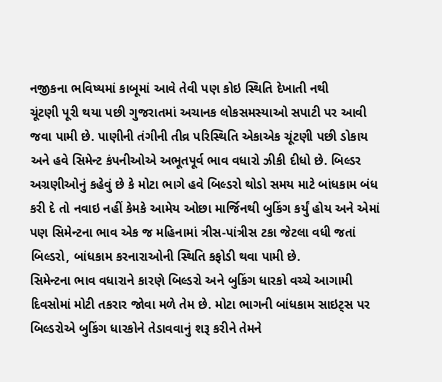નજીકના ભવિષ્યમાં કાબૂમાં આવે તેવી પણ કોઇ સ્થિતિ દેખાતી નથી
ચૂંટણી પૂરી થયા પછી ગુજરાતમાં અચાનક લોકસમસ્યાઓ સપાટી પર આવી જવા પામી છે. પાણીની તંગીની તીવ્ર પરિસ્થિતિ એકાએક ચૂંટણી પછી ડોકાય અને હવે સિમેન્ટ કંપનીઓએ અભૂતપૂર્વ ભાવ વધારો ઝીકી દીધો છે. બિલ્ડર અગ્રણીઓનું કહેવું છે કે મોટા ભાગે હવે બિલ્ડરો થોડો સમય માટે બાંધકામ બંધ કરી દે તો નવાઇ નહીં કેમકે આમેય ઓછા માર્જિનથી બુકિંગ કર્યું હોય અને એમાં પણ સિમેન્ટના ભાવ એક જ મહિનામાં ત્રીસ-પાંત્રીસ ટકા જેટલા વધી જતાં બિલ્ડરો, બાંધકામ કરનારાઓની સ્થિતિ કફોડી થવા પામી છે.
સિમેન્ટના ભાવ વધારાને કારણે બિલ્ડરો અને બુકિંગ ધારકો વચ્ચે આગામી દિવસોમાં મોટી તકરાર જોવા મળે તેમ છે. મોટા ભાગની બાંધકામ સાઇટ્સ પર બિલ્ડરોએ બુકિંગ ધારકોને તેડાવવાનું શરૂ કરીને તેમને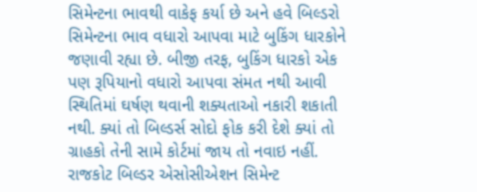સિમેન્ટના ભાવથી વાકેફ કર્યા છે અને હવે બિલ્ડરો સિમેન્ટના ભાવ વધારો આપવા માટે બુકિંગ ધારકોને જણાવી રહ્યા છે. બીજી તરફ, બુકિંગ ધારકો એક પણ રૂપિયાનો વધારો આપવા સંમત નથી આવી સ્થિતિમાં ઘર્ષણ થવાની શક્યતાઓ નકારી શકાતી નથી. ક્યાં તો બિલ્ડર્સ સોદો ફોક કરી દેશે ક્યાં તો ગ્રાહકો તેની સામે કોર્ટમાં જાય તો નવાઇ નહીં.
રાજકોટ બિલ્ડર એસોસીએશન સિમેન્ટ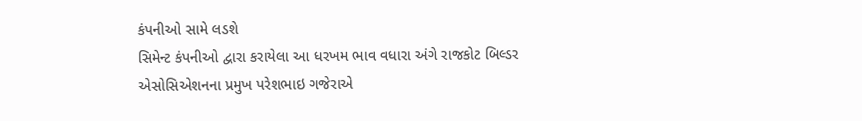કંપનીઓ સામે લડશે
સિમેન્ટ કંપનીઓ દ્વારા કરાયેલા આ ધરખમ ભાવ વધારા અંગે રાજકોટ બિલ્ડર એસોસિએશનના પ્રમુખ પરેશભાઇ ગજેરાએ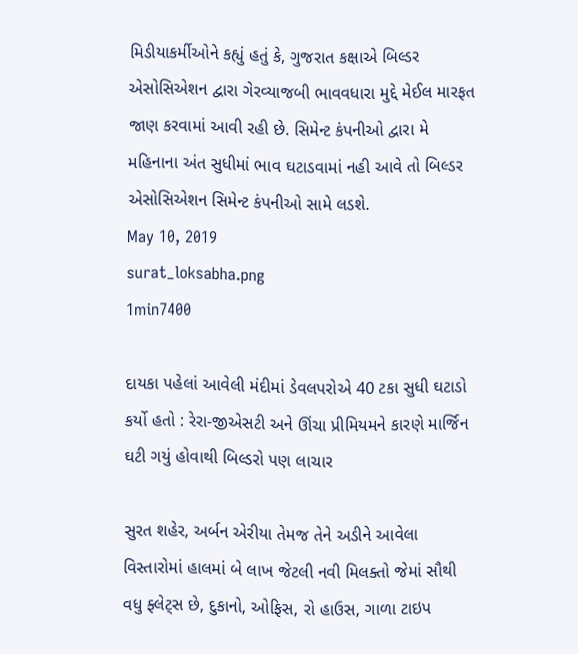મિડીયાકર્મીઓને કહ્યું હતું કે, ગુજરાત કક્ષાએ બિલ્ડર એસોસિએશન દ્વારા ગેરવ્યાજબી ભાવવધારા મુદ્દે મેઈલ મારફત જાણ કરવામાં આવી રહી છે. સિમેન્ટ કંપનીઓ દ્વારા મે મહિનાના અંત સુધીમાં ભાવ ઘટાડવામાં નહી આવે તો બિલ્ડર એસોસિએશન સિમેન્ટ કંપનીઓ સામે લડશે.
May 10, 2019
surat_loksabha.png
1min7400

દાયકા પહેલાં આવેલી મંદીમાં ડેવલપરોએ 40 ટકા સુધી ઘટાડો કર્યો હતો : રેરા-જીએસટી અને ઊંચા પ્રીમિયમને કારણે માર્જિન ઘટી ગયું હોવાથી બિલ્ડરો પણ લાચાર

સુરત શહેર, અર્બન એરીયા તેમજ તેને અડીને આવેલા વિસ્તારોમાં હાલમાં બે લાખ જેટલી નવી મિલક્તો જેમાં સૌથી વધુ ફ્લેટ્સ છે, દુકાનો, ઓફિસ, રો હાઉસ, ગાળા ટાઇપ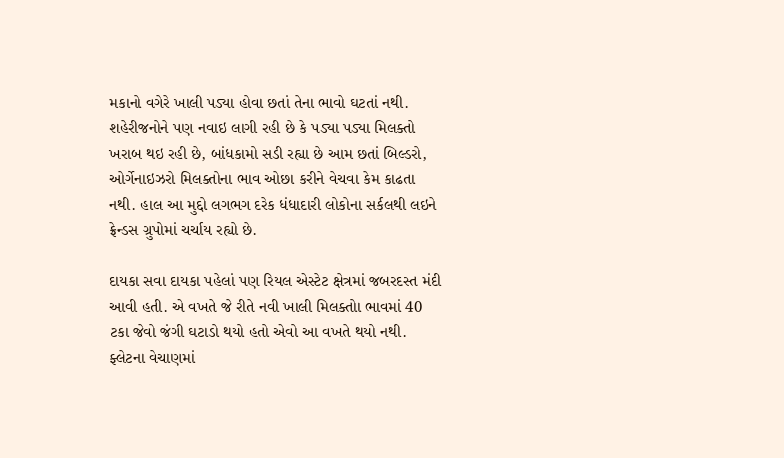મકાનો વગેરે ખાલી પડ્યા હોવા છતાં તેના ભાવો ઘટતાં નથી. શહેરીજનોને પણ નવાઇ લાગી રહી છે કે પડ્યા પડ્યા મિલક્તો ખરાબ થઇ રહી છે, બાંધકામો સડી રહ્યા છે આમ છતાં બિલ્ડરો, ઓર્ગેનાઇઝરો મિલક્તોના ભાવ ઓછા કરીને વેચવા કેમ કાઢતા નથી. હાલ આ મુદ્દો લગભગ દરેક ધંધાદારી લોકોના સર્કલથી લઇને ફ્રેન્ડસ ગ્રુપોમાં ચર્ચાય રહ્યો છે.

દાયકા સવા દાયકા પહેલાં પણ રિયલ એસ્ટેટ ક્ષેત્રમાં જબરદસ્ત મંદી આવી હતી. એ વખતે જે રીતે નવી ખાલી મિલક્તોા ભાવમાં 40 ટકા જેવો જંગી ઘટાડો થયો હતો એવો આ વખતે થયો નથી. ફ્લેટના વેચાણમાં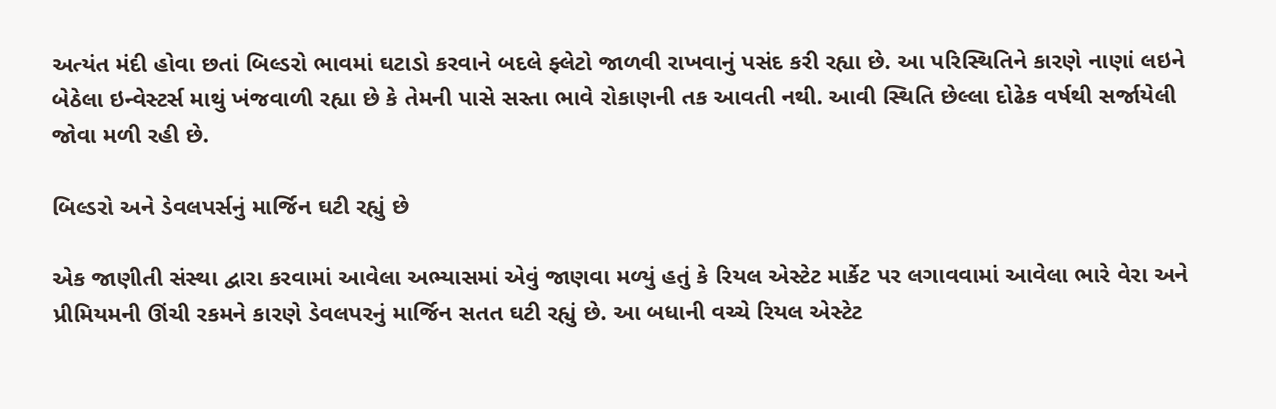અત્યંત મંદી હોવા છતાં બિલ્ડરો ભાવમાં ઘટાડો કરવાને બદલે ફ્લેટો જાળવી રાખવાનું પસંદ કરી રહ્યા છે. આ પરિસ્થિતિને કારણે નાણાં લઇને બેઠેલા ઇન્વેસ્ટર્સ માથું ખંજવાળી રહ્યા છે કે તેમની પાસે સસ્તા ભાવે રોકાણની તક આવતી નથી. આવી સ્થિતિ છેલ્લા દોઢેક વર્ષથી સર્જાયેલી જોવા મળી રહી છે.

બિલ્ડરો અને ડેવલપર્સનું માર્જિન ઘટી રહ્યું છે

એક જાણીતી સંસ્થા દ્વારા કરવામાં આવેલા અભ્યાસમાં એવું જાણવા મળ્યું હતું કે રિયલ એસ્ટેટ માર્કેટ પર લગાવવામાં આવેલા ભારે વેરા અને પ્રીમિયમની ઊંચી રકમને કારણે ડેવલપરનું માર્જિન સતત ઘટી રહ્યું છે. આ બધાની વચ્ચે રિયલ એસ્ટેટ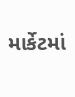માર્કેટમાં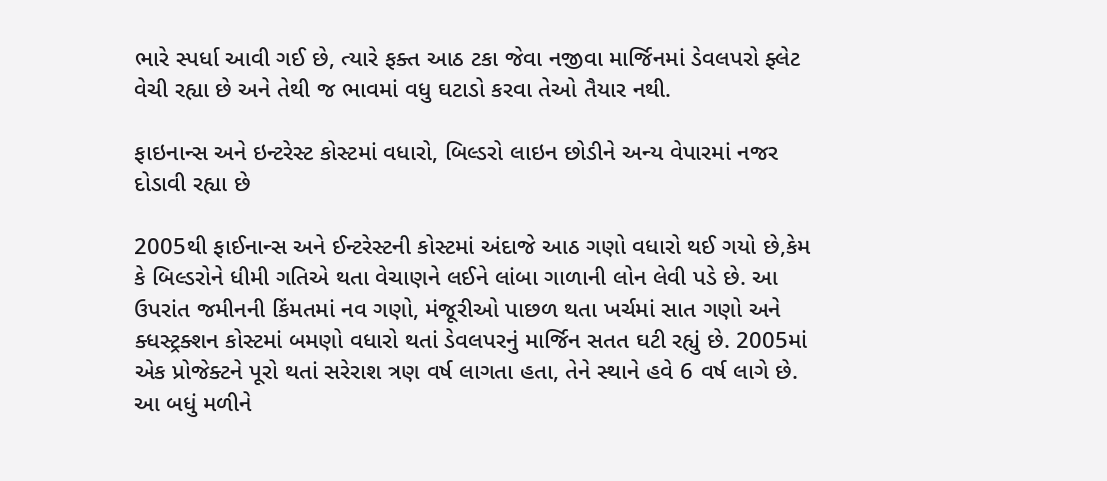ભારે સ્પર્ધા આવી ગઈ છે, ત્યારે ફક્ત આઠ ટકા જેવા નજીવા માર્જિનમાં ડેવલપરો ફ્લેટ વેચી રહ્યા છે અને તેથી જ ભાવમાં વધુ ઘટાડો કરવા તેઓ તૈયાર નથી.

ફાઇનાન્સ અને ઇન્ટરેસ્ટ કોસ્ટમાં વધારો, બિલ્ડરો લાઇન છોડીને અન્ય વેપારમાં નજર દોડાવી રહ્યા છે

2005થી ફાઈનાન્સ અને ઈન્ટરેસ્ટની કોસ્ટમાં અંદાજે આઠ ગણો વધારો થઈ ગયો છે,કેમ કે બિલ્ડરોને ધીમી ગતિએ થતા વેચાણને લઈને લાંબા ગાળાની લોન લેવી પડે છે. આ ઉપરાંત જમીનની કિંમતમાં નવ ગણો, મંજૂરીઓ પાછળ થતા ખર્ચમાં સાત ગણો અને ક્ધસ્ટ્રક્શન કોસ્ટમાં બમણો વધારો થતાં ડેવલપરનું માર્જિન સતત ઘટી રહ્યું છે. 2005માં એક પ્રોજેક્ટને પૂરો થતાં સરેરાશ ત્રણ વર્ષ લાગતા હતા, તેને સ્થાને હવે 6 વર્ષ લાગે છે. આ બધું મળીને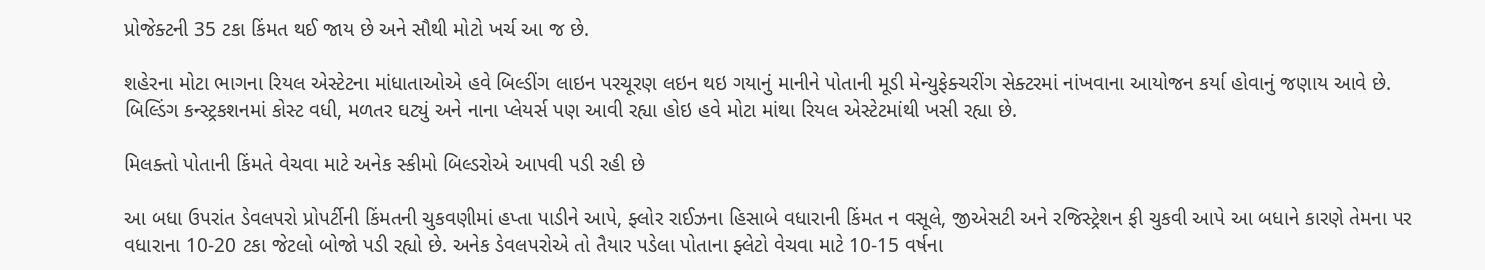પ્રોજેક્ટની 35 ટકા કિંમત થઈ જાય છે અને સૌથી મોટો ખર્ચ આ જ છે.

શહેરના મોટા ભાગના રિયલ એસ્ટેટના માંધાતાઓએ હવે બિલ્ડીંગ લાઇન પરચૂરણ લઇન થઇ ગયાનું માનીને પોતાની મૂડી મેન્યુફેક્ચરીંગ સેક્ટરમાં નાંખવાના આયોજન કર્યા હોવાનું જણાય આવે છે. બિલ્ડિંગ કન્સ્ટ્રકશનમાં કોસ્ટ વધી, મળતર ઘટ્યું અને નાના પ્લેયર્સ પણ આવી રહ્યા હોઇ હવે મોટા માંથા રિયલ એસ્ટેટમાંથી ખસી રહ્યા છે.

મિલક્તો પોતાની કિંમતે વેચવા માટે અનેક સ્કીમો બિલ્ડરોએ આપવી પડી રહી છે

આ બધા ઉપરાંત ડેવલપરો પ્રોપર્ટીની કિંમતની ચુકવણીમાં હપ્તા પાડીને આપે, ફ્લોર રાઈઝના હિસાબે વધારાની કિંમત ન વસૂલે, જીએસટી અને રજિસ્ટ્રેશન ફી ચુકવી આપે આ બધાને કારણે તેમના પર વધારાના 10-20 ટકા જેટલો બોજો પડી રહ્યો છે. અનેક ડેવલપરોએ તો તૈયાર પડેલા પોતાના ફ્લેટો વેચવા માટે 10-15 વર્ષના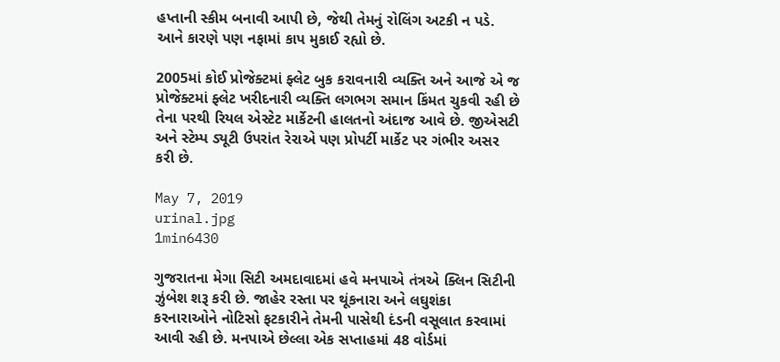હપ્તાની સ્કીમ બનાવી આપી છે, જેથી તેમનું રોલિંગ અટકી ન પડે. આને કારણે પણ નફામાં કાપ મુકાઈ રહ્યો છે.

2005માં કોઈ પ્રોજેક્ટમાં ફ્લેટ બુક કરાવનારી વ્યક્તિ અને આજે એ જ પ્રોજેક્ટમાં ફ્લેટ ખરીદનારી વ્યક્તિ લગભગ સમાન કિંમત ચુકવી રહી છે તેના પરથી રિયલ એસ્ટેટ માર્કેટની હાલતનો અંદાજ આવે છે. જીએસટી અને સ્ટેમ્પ ડ્યૂટી ઉપરાંત રેરાએ પણ પ્રોપર્ટી માર્કેટ પર ગંભીર અસર કરી છે.

May 7, 2019
urinal.jpg
1min6430

ગુજરાતના મેગા સિટી અમદાવાદમાં હવે મનપાએ તંત્રએ ક્લિન સિટીની ઝુંબેશ શરૂ કરી છે. જાહેર રસ્તા પર થૂંકનારા અને લઘુશંકા કરનારાઓને નોટિસો ફટકારીને તેમની પાસેથી દંડની વસૂલાત કરવામાં આવી રહી છે. મનપાએ છેલ્લા એક સપ્તાહમાં 48 વોર્ડમાં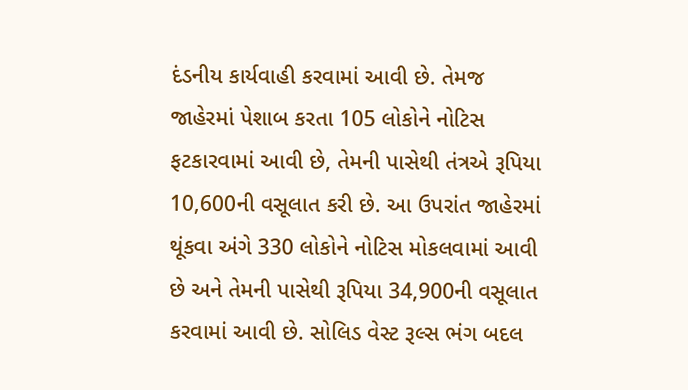દંડનીય કાર્યવાહી કરવામાં આવી છે. તેમજ જાહેરમાં પેશાબ કરતા 105 લોકોને નોટિસ ફટકારવામાં આવી છે, તેમની પાસેથી તંત્રએ રૂપિયા 10,600ની વસૂલાત કરી છે. આ ઉપરાંત જાહેરમાં થૂંકવા અંગે 330 લોકોને નોટિસ મોકલવામાં આવી છે અને તેમની પાસેથી રૂપિયા 34,900ની વસૂલાત કરવામાં આવી છે. સોલિડ વેસ્ટ રૂલ્સ ભંગ બદલ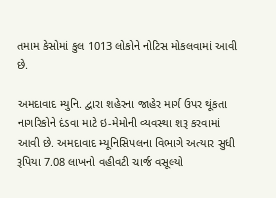તમામ કેસોમાં કુલ 1013 લોકોને નોટિસ મોકલવામાં આવી છે.

અમદાવાદ મ્યુનિ. દ્વારા શહેરના જાહેર માર્ગ ઉપર થૂંકતા નાગરિકોને દંડવા માટે ઇ-મેમોની વ્યવસ્થા શરૂ કરવામાં આવી છે. અમદાવાદ મ્યૂનિસિપલના વિભાગે અત્યાર સુધી રૂપિયા 7.08 લાખનો વહીવટી ચાર્જ વસૂલ્યો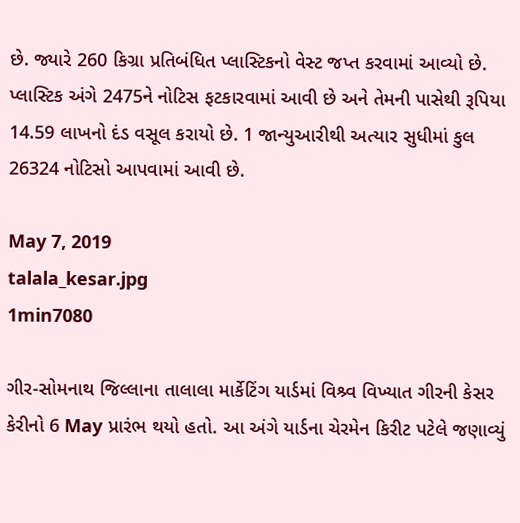છે. જ્યારે 260 કિગ્રા પ્રતિબંધિત પ્લાસ્ટિકનો વેસ્ટ જપ્ત કરવામાં આવ્યો છે. પ્લાસ્ટિક અંગે 2475ને નોટિસ ફટકારવામાં આવી છે અને તેમની પાસેથી રૂપિયા 14.59 લાખનો દંડ વસૂલ કરાયો છે. 1 જાન્યુઆરીથી અત્યાર સુધીમાં કુલ 26324 નોટિસો આપવામાં આવી છે.

May 7, 2019
talala_kesar.jpg
1min7080

ગીર-સોમનાથ જિલ્લાના તાલાલા માર્કેટિંગ યાર્ડમાં વિશ્ર્વ વિખ્યાત ગીરની કેસર કેરીનો 6 May પ્રારંભ થયો હતો. આ અંગે યાર્ડના ચેરમેન કિરીટ પટેલે જણાવ્યું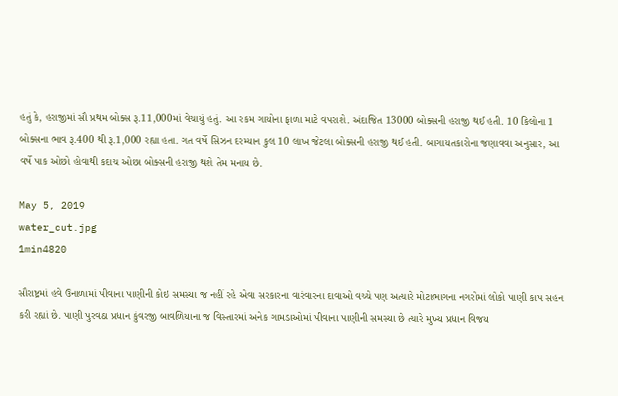હતું કે, હરાજીમાં સૌ પ્રથમ બોક્સ રૂ.11,000માં વેચાયું હતું. આ રકમ ગાયોના ફાળા માટે વપરાશે. અંદાજિત 13000 બોક્સની હરાજી થઈ હતી. 10 કિલોના 1 બોક્સના ભાવ રૂ.400 થી રૂ.1,000 રહ્યા હતા. ગત વર્ષે સિઝન દરમ્યાન કુલ 10 લાખ જેટલા બોક્સની હરાજી થઈ હતી. બાગાયતકારોના જણાવવા અનુસાર, આ વર્ષે પાક ઓછો હોવાથી કદાચ ઓછા બોક્સની હરાજી થશે તેમ મનાય છે.

May 5, 2019
water_cut.jpg
1min4820

સૌરાષ્ટ્રમાં હવે ઉનાળામાં પીવાના પાણીની કોઇ સમસ્યા જ નહીં રહે એવા સરકારના વારંવારના દાવાઓ વચ્ચે પણ અત્યારે મોટાભાગના નગરોમાં લોકો પાણી કાપ સહન કરી રહ્યાં છે. પાણી પુરવઠા પ્રધાન કુંવરજી બાવળિયાના જ વિસ્તારમાં અનેક ગામડાઓમાં પીવાના પાણીની સમસ્યા છે ત્યારે મુખ્ય પ્રધાન વિજય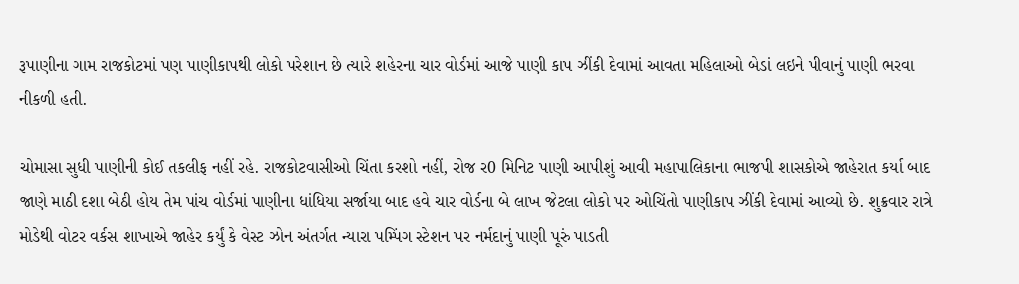રૂપાણીના ગામ રાજકોટમાં પણ પાણીકાપથી લોકો પરેશાન છે ત્યારે શહેરના ચાર વોર્ડમાં આજે પાણી કાપ ઝીંકી દેવામાં આવતા મહિલાઓ બેડાં લઇને પીવાનું પાણી ભરવા નીકળી હતી.

ચોમાસા સુધી પાણીની કોઈ તકલીફ નહીં રહે. રાજકોટવાસીઓ ચિંતા કરશો નહીં, રોજ ર0 મિનિટ પાણી આપીશું આવી મહાપાલિકાના ભાજપી શાસકોએ જાહેરાત કર્યા બાદ જાણે માઠી દશા બેઠી હોય તેમ પાંચ વોર્ડમાં પાણીના ધાંધિયા સર્જાયા બાદ હવે ચાર વોર્ડના બે લાખ જેટલા લોકો પર ઓચિંતો પાણીકાપ ઝીંકી દેવામાં આવ્યો છે. શુક્રવાર રાત્રે મોડેથી વોટર વર્કસ શાખાએ જાહેર કર્યું કે વેસ્ટ ઝોન અંતર્ગત ન્યારા પમ્પિંગ સ્ટેશન પર નર્મદાનું પાણી પૂરું પાડતી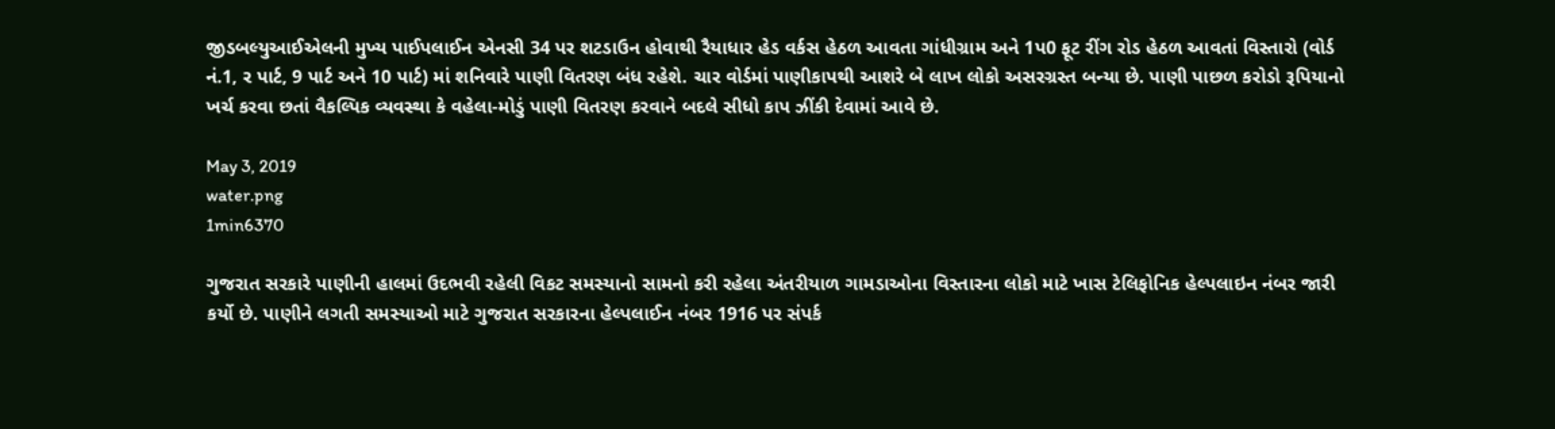જીડબલ્યુઆઈએલની મુખ્ય પાઈપલાઈન એનસી 34 પર શટડાઉન હોવાથી રૈયાધાર હેડ વર્કસ હેઠળ આવતા ગાંધીગ્રામ અને 1પ0 ફૂટ રીંગ રોડ હેઠળ આવતાં વિસ્તારો (વોર્ડ નં.1, ર પાર્ટ, 9 પાર્ટ અને 10 પાર્ટ) માં શનિવારે પાણી વિતરણ બંધ રહેશે. ચાર વોર્ડમાં પાણીકાપથી આશરે બે લાખ લોકો અસરગ્રસ્ત બન્યા છે. પાણી પાછળ કરોડો રૂપિયાનો ખર્ચ કરવા છતાં વૈકલ્પિક વ્યવસ્થા કે વહેલા-મોડું પાણી વિતરણ કરવાને બદલે સીધો કાપ ઝીંકી દેવામાં આવે છે.

May 3, 2019
water.png
1min6370

ગુજરાત સરકારે પાણીની હાલમાં ઉદભવી રહેલી વિકટ સમસ્યાનો સામનો કરી રહેલા અંતરીયાળ ગામડાઓના વિસ્તારના લોકો માટે ખાસ ટેલિફોનિક હેલ્પલાઇન નંબર જારી કર્યો છે. પાણીને લગતી સમસ્યાઓ માટે ગુજરાત સરકારના હેલ્પલાઈન નંબર 1916 પર સંપર્ક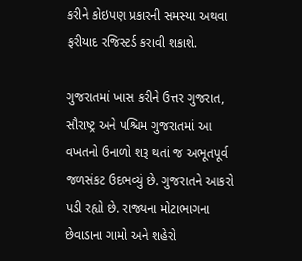કરીને કોઇપણ પ્રકારની સમસ્યા અથવા ફરીયાદ રજિસ્ટર્ડ કરાવી શકાશે.

ગુજરાતમાં ખાસ કરીને ઉત્તર ગુજરાત, સૌરાષ્ટ્ર અને પશ્ચિમ ગુજરાતમાં આ વખતનો ઉનાળો શરૂ થતાં જ અભૂતપૂર્વ જળસંકટ ઉદભવ્યું છે. ગુજરાતને આકરો પડી રહ્યો છે. રાજ્યના મોટાભાગના છેવાડાના ગામો અને શહેરો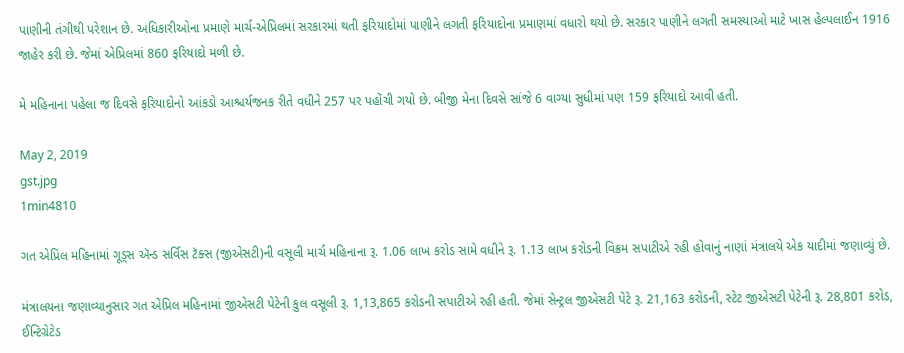પાણીની તંગીથી પરેશાન છે. અધિકારીઓના પ્રમાણે માર્ચ-એપ્રિલમાં સરકારમાં થતી ફરિયાદોમાં પાણીને લગતી ફરિયાદોના પ્રમાણમાં વધારો થયો છે. સરકાર પાણીને લગતી સમસ્યાઓ માટે ખાસ હેલ્પલાઈન 1916 જાહેર કરી છે. જેમાં એપ્રિલમાં 860 ફરિયાદો મળી છે.

મે મહિનાના પહેલા જ દિવસે ફરિયાદોનો આંકડો આશ્ચર્યજનક રીતે વધીને 257 પર પહોંચી ગયો છે. બીજી મેના દિવસે સાંજે 6 વાગ્યા સુધીમાં પણ 159 ફરિયાદો આવી હતી.

May 2, 2019
gst.jpg
1min4810

ગત એપ્રિલ મહિનામાં ગૂડ્સ ઍન્ડ સર્વિસ ટૅક્સ (જીએસટી)ની વસૂલી માર્ચ મહિનાના રૂ. 1.06 લાખ કરોડ સામે વધીને રૂ. 1.13 લાખ કરોડની વિક્રમ સપાટીએ રહી હોવાનું નાણાં મંત્રાલયે એક યાદીમાં જણાવ્યું છે.

મંત્રાલયના જણાવ્યાનુસાર ગત એપ્રિલ મહિનામાં જીએસટી પેટેની કુલ વસૂલી રૂ. 1,13,865 કરોડની સપાટીએ રહી હતી. જેમાં સેન્ટ્રલ જીએસટી પેટે રૂ. 21,163 કરોડની, સ્ટેટ જીએસટી પેટેની રૂ. 28,801 કરોડ, ઈન્ટિગ્રેટેડ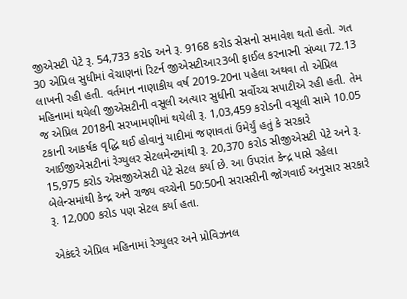જીએસટી પેટે રૂ. 54,733 કરોડ અને રૂ. 9168 કરોડ સેસનો સમાવેશ થતો હતો. ગત 30 એપ્રિલ સુધીમાં વેચાણનાં રિટર્ન જીએસટીઆર3બી ફાઈલ કરનારની સંખ્યા 72.13 લાખની રહી હતી. વર્તમાન નાણાકીય વર્ષ 2019-20ના પહેલા અથવા તો એપ્રિલ મહિનામાં થયેલી જીએસટીની વસૂલી અત્યાર સુધીની સર્વોચ્ચ સપાટીએ રહી હતી. તેમ જ એપ્રિલ 2018ની સરખામણીમાં થયેલી રૂ. 1,03,459 કરોડની વસૂલી સામે 10.05 ટકાની આકર્ષક વૃદ્ધિ થઈ હોવાનું યાદીમાં જણાવતાં ઉમેર્યું હતું કે સરકારે આઈજીએસટીનાં રેગ્યુલર સેટલમેન્ટમાંથી રૂ. 20,370 કરોડ સીજીએસટી પેટે અને રૂ. 15,975 કરોડ એસજીએસટી પેટે સેટલ કર્યા છે. આ ઉપરાંત કેન્દ્ર પાસે રહેલા બેલેન્સમાંથી કેન્દ્ર અને રાજ્ય વચ્ચેની 50:50ની સરાસરીની જોગવાઈ અનુસાર સરકારે રૂ. 12,000 કરોડ પણ સેટલ કર્યા હતા.

એકંદરે એપ્રિલ મહિનામાં રેગ્યુલર અને પ્રોવિઝનલ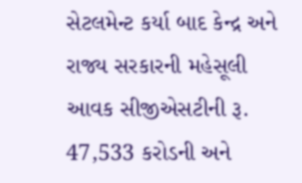સેટલમેન્ટ કર્યા બાદ કેન્દ્ર અને રાજ્ય સરકારની મહેસૂલી આવક સીજીએસટીની રૂ. 47,533 કરોડની અને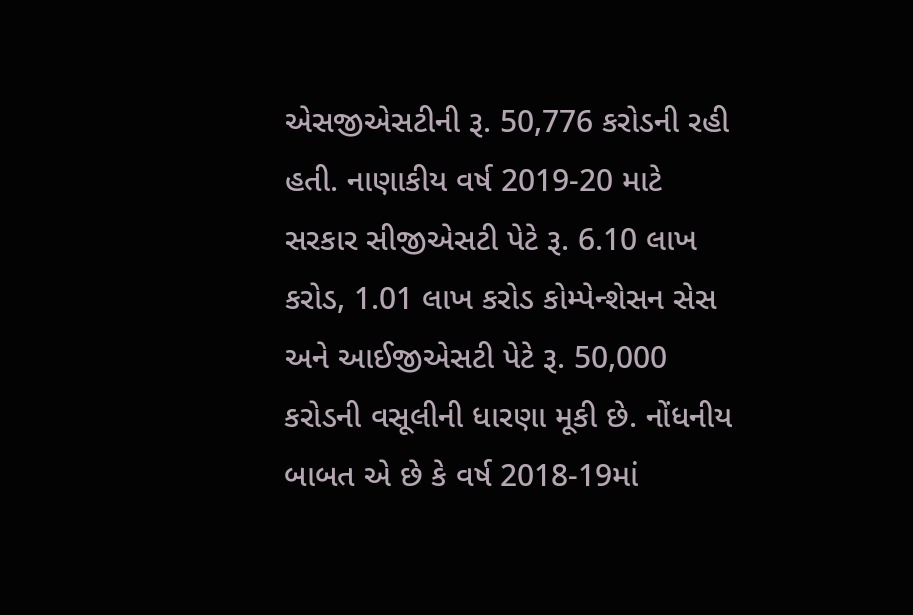એસજીએસટીની રૂ. 50,776 કરોડની રહી હતી. નાણાકીય વર્ષ 2019-20 માટે સરકાર સીજીએસટી પેટે રૂ. 6.10 લાખ કરોડ, 1.01 લાખ કરોડ કોમ્પેન્શેસન સેસ અને આઈજીએસટી પેટે રૂ. 50,000 કરોડની વસૂલીની ધારણા મૂકી છે. નોંધનીય બાબત એ છે કે વર્ષ 2018-19માં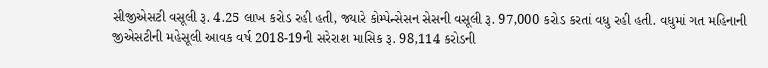સીજીએસટી વસૂલી રૂ. 4.25 લાખ કરોડ રહી હતી, જ્યારે કોમ્પેન્સેસન સેસની વસૂલી રૂ. 97,000 કરોડ કરતાં વધુ રહી હતી. વધુમાં ગત મહિનાની જીએસટીની મહેસૂલી આવક વર્ષ 2018-19ની સરેરાશ માસિક રૂ. 98,114 કરોડની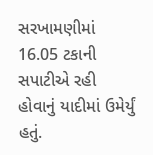સરખામણીમાં 16.05 ટકાની સપાટીએ રહી હોવાનું યાદીમાં ઉમેર્યું હતું.